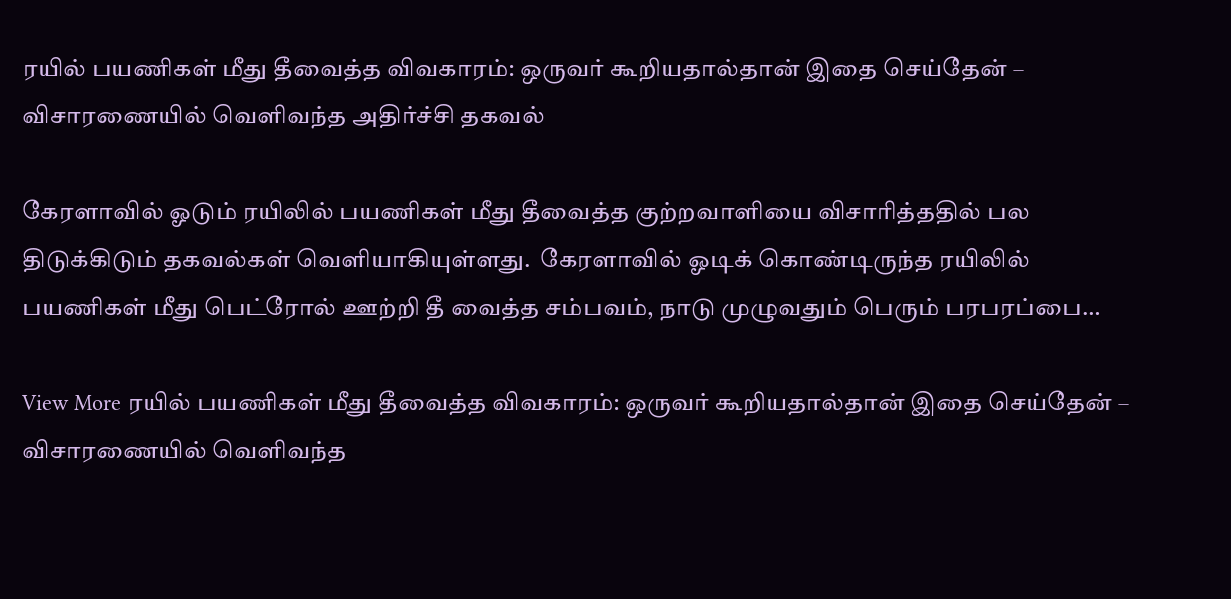ரயில் பயணிகள் மீது தீவைத்த விவகாரம்: ஒருவர் கூறியதால்தான் இதை செய்தேன் – விசாரணையில் வெளிவந்த அதிர்ச்சி தகவல்

கேரளாவில் ஓடும் ரயிலில் பயணிகள் மீது தீவைத்த குற்றவாளியை விசாரித்ததில் பல திடுக்கிடும் தகவல்கள் வெளியாகியுள்ளது.  கேரளாவில் ஓடிக் கொண்டிருந்த ரயிலில் பயணிகள் மீது பெட்ரோல் ஊற்றி தீ வைத்த சம்பவம், நாடு முழுவதும் பெரும் பரபரப்பை…

View More ரயில் பயணிகள் மீது தீவைத்த விவகாரம்: ஒருவர் கூறியதால்தான் இதை செய்தேன் – விசாரணையில் வெளிவந்த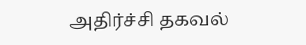அதிர்ச்சி தகவல்